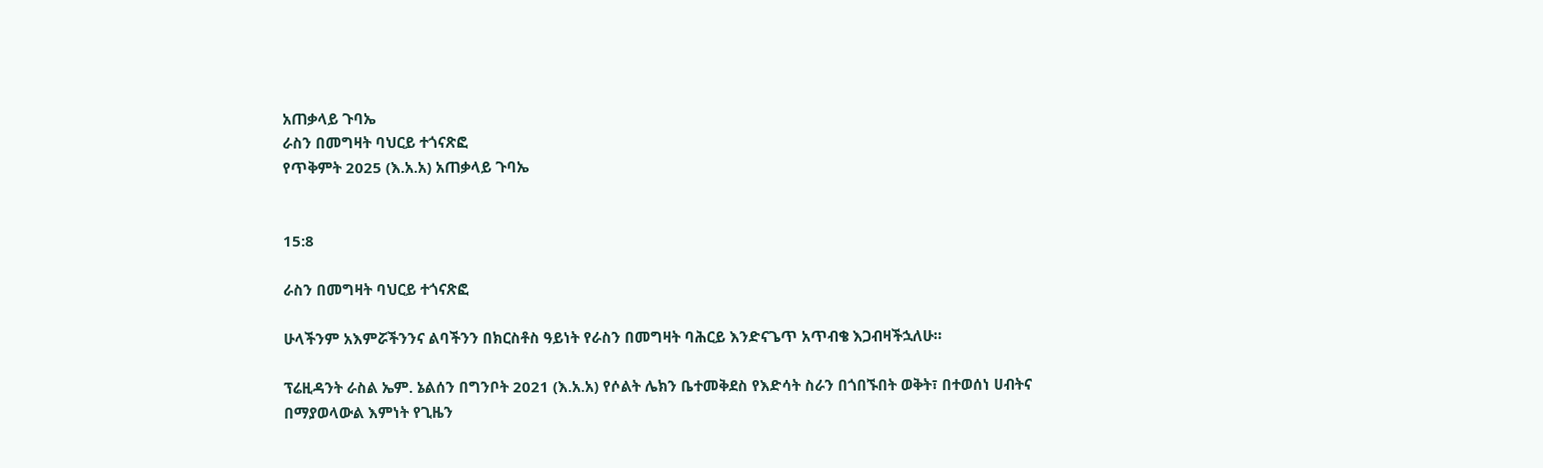አጠቃላይ ጉባኤ
ራስን በመግዛት ባህርይ ተጎናጽፎ
የጥቅምት 2025 (እ.አ.አ) አጠቃላይ ጉባኤ


15:8

ራስን በመግዛት ባህርይ ተጎናጽፎ

ሁላችንም አእምሯችንንና ልባችንን በክርስቶስ ዓይነት የራስን በመግዛት ባሕርይ እንድናጌጥ አጥብቄ እጋብዛችኋለሁ።

ፕሬዚዳንት ራስል ኤም. ኔልሰን በግንቦት 2021 (እ.አ.አ) የሶልት ሌክን ቤተመቅደስ የእድሳት ስራን በጎበኙበት ወቅት፣ በተወሰነ ሀብትና በማያወላውል እምነት የጊዜን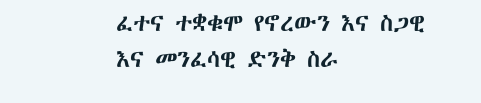ፈተና ተቋቁሞ የኖረውን እና ስጋዊ እና መንፈሳዊ ድንቅ ስራ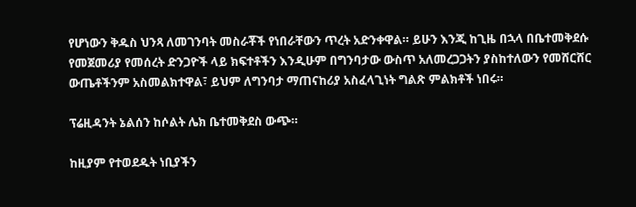የሆነውን ቅዱስ ህንጻ ለመገንባት መስራቾች የነበራቸውን ጥረት አድንቀዋል። ይሁን እንጂ ከጊዜ በኋላ በቤተመቅደሱ የመጀመሪያ የመሰረት ድንጋዮች ላይ ክፍተቶችን እንዲሁም በግንባታው ውስጥ አለመረጋጋትን ያስከተለውን የመሸርሸር ውጤቶችንም አስመልክተዋል፣ ይህም ለግንባታ ማጠናከሪያ አስፈላጊነት ግልጽ ምልክቶች ነበሩ።

ፕሬዚዳንት ኔልሰን ከሶልት ሌክ ቤተመቅደስ ውጭ።

ከዚያም የተወደዱት ነቢያችን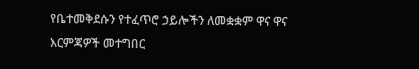የቤተመቅደሱን የተፈጥሮ ኃይሎችን ለመቋቋም ዋና ዋና እርምጃዎች መተግበር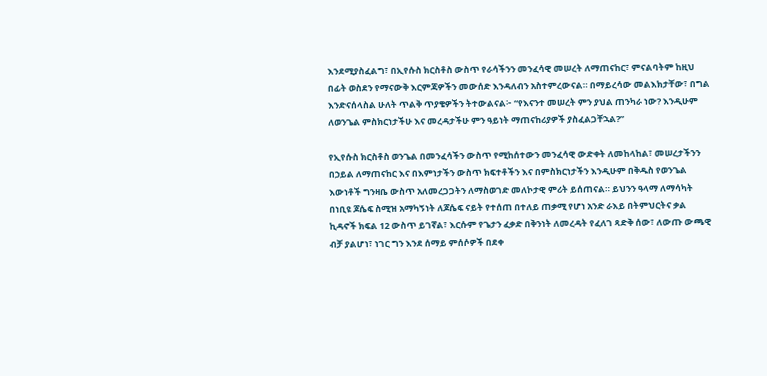እንደሚያስፈልግ፣ በኢየሱስ ክርስቶስ ውስጥ የራሳችንን መንፈሳዊ መሠረት ለማጠናከር፣ ምናልባትም ከዚህ በፊት ወስደን የማናውቅ እርምጃዎችን መውሰድ እንዳለብን አስተምረውናል። በማይረሳው መልእክታቸው፣ በግል እንድናሰላስል ሁለት ጥልቅ ጥያቄዎችን ትተውልናል፦ “የእናንተ መሠረት ምን ያህል ጠንካራ ነው? እንዲሁም ለወንጌል ምስክርነታችሁ እና መረዳታችሁ ምን ዓይነት ማጠናከሪያዎች ያስፈልጋቸኋል?”

የኢየሱስ ክርስቶስ ወንጌል በመንፈሳችን ውስጥ የሚከሰተውን መንፈሳዊ ውድቀት ለመከላከል፣ መሠረታችንን በኃይል ለማጠናከር እና በእምነታችን ውስጥ ክፍተቶችን እና በምስክርነታችን እንዲሁም በቅዱስ የወንጌል እውነቶች ግንዛቤ ውስጥ አለመረጋጋትን ለማስወገድ መለኮታዊ ምሪት ይሰጠናል። ይህንን ዓላማ ለማሳካት በነቢዩ ጆሴፍ ስሚዝ አማካኝነት ለጆሴፍ ናይት የተሰጠ በተለይ ጠቃሚ የሆነ አንድ ራእይ በትምህርትና ቃል ኪዳኖች ክፍል 12 ውስጥ ይገኛል፣ እርሱም የጌታን ፈቃድ በቅንነት ለመረዳት የፈለገ ጻድቅ ሰው፣ ለውጡ ውጫዊ ብቻ ያልሆነ፣ ነገር ግን እንደ ሰማይ ምሰሶዎች በደቀ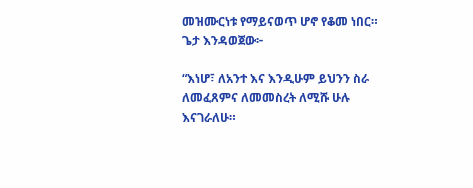መዝሙርነቱ የማይናወጥ ሆኖ የቆመ ነበር። ጌታ እንዳወጀው፦

“እነሆ፣ ለአንተ እና እንዲሁም ይህንን ስራ ለመፈጸምና ለመመስረት ለሚሹ ሁሉ እናገራለሁ።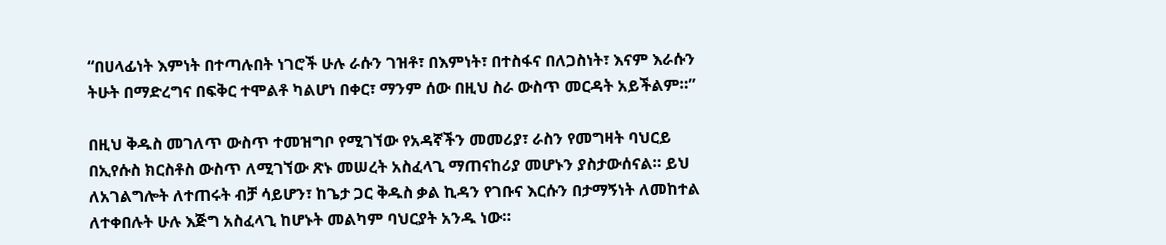“በሀላፊነት እምነት በተጣሉበት ነገሮች ሁሉ ራሱን ገዝቶ፣ በእምነት፣ በተስፋና በለጋስነት፣ እናም እራሱን ትሁት በማድረግና በፍቅር ተሞልቶ ካልሆነ በቀር፣ ማንም ሰው በዚህ ስራ ውስጥ መርዳት አይችልም።”

በዚህ ቅዱስ መገለጥ ውስጥ ተመዝግቦ የሚገኘው የአዳኛችን መመሪያ፣ ራስን የመግዛት ባህርይ በኢየሱስ ክርስቶስ ውስጥ ለሚገኘው ጽኑ መሠረት አስፈላጊ ማጠናከሪያ መሆኑን ያስታውሰናል። ይህ ለአገልግሎት ለተጠሩት ብቻ ሳይሆን፣ ከጌታ ጋር ቅዱስ ቃል ኪዳን የገቡና እርሱን በታማኝነት ለመከተል ለተቀበሉት ሁሉ እጅግ አስፈላጊ ከሆኑት መልካም ባህርያት አንዱ ነው።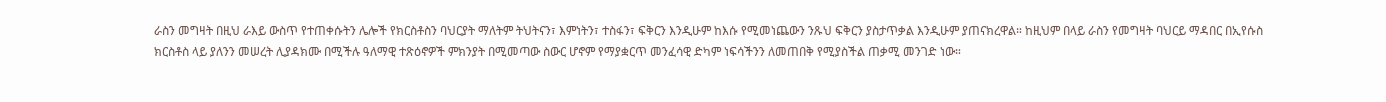ራስን መግዛት በዚህ ራእይ ውስጥ የተጠቀሱትን ሌሎች የክርስቶስን ባህርያት ማለትም ትህትናን፣ እምነትን፣ ተስፋን፣ ፍቅርን እንዲሁም ከእሱ የሚመነጨውን ንጹህ ፍቅርን ያስታጥቃል እንዲሁም ያጠናክረዋል። ከዚህም በላይ ራስን የመግዛት ባህርይ ማዳበር በኢየሱስ ክርስቶስ ላይ ያለንን መሠረት ሊያዳክሙ በሚችሉ ዓለማዊ ተጽዕኖዎች ምክንያት በሚመጣው ስውር ሆኖም የማያቋርጥ መንፈሳዊ ድካም ነፍሳችንን ለመጠበቅ የሚያስችል ጠቃሚ መንገድ ነው።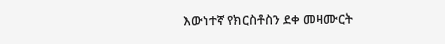እውነተኛ የክርስቶስን ደቀ መዛሙርት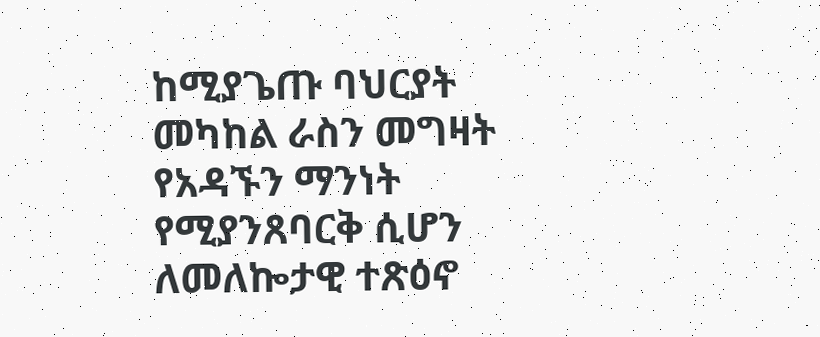ከሚያጌጡ ባህርያት መካከል ራስን መግዛት የአዳኙን ማንነት የሚያንጸባርቅ ሲሆን ለመለኰታዊ ተጽዕኖ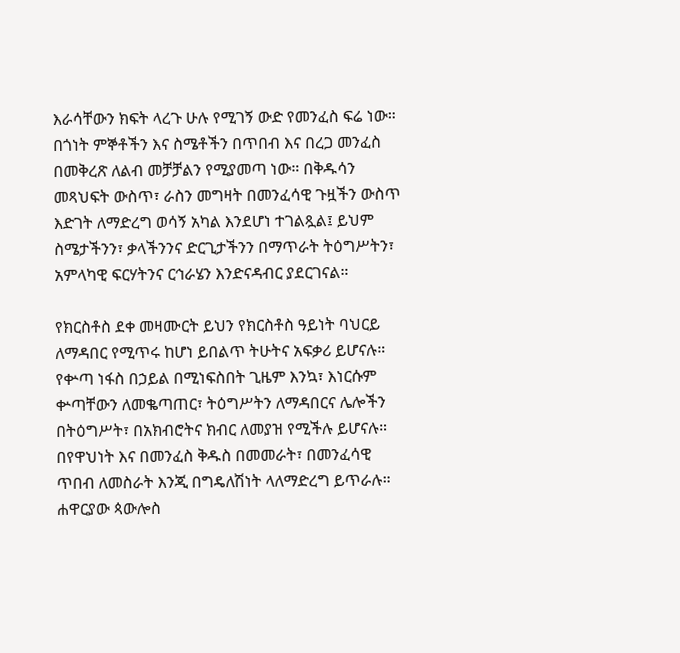እራሳቸውን ክፍት ላረጉ ሁሉ የሚገኝ ውድ የመንፈስ ፍሬ ነው። በጎነት ምኞቶችን እና ስሜቶችን በጥበብ እና በረጋ መንፈስ በመቅረጽ ለልብ መቻቻልን የሚያመጣ ነው። በቅዱሳን መጻህፍት ውስጥ፣ ራስን መግዛት በመንፈሳዊ ጉዟችን ውስጥ እድገት ለማድረግ ወሳኝ አካል እንደሆነ ተገልጿል፤ ይህም ስሜታችንን፣ ቃላችንንና ድርጊታችንን በማጥራት ትዕግሥትን፣ አምላካዊ ፍርሃትንና ርኅራሄን እንድናዳብር ያደርገናል።

የክርስቶስ ደቀ መዛሙርት ይህን የክርስቶስ ዓይነት ባህርይ ለማዳበር የሚጥሩ ከሆነ ይበልጥ ትሁትና አፍቃሪ ይሆናሉ። የቍጣ ነፋስ በኃይል በሚነፍስበት ጊዜም እንኳ፣ እነርሱም ቍጣቸውን ለመቈጣጠር፣ ትዕግሥትን ለማዳበርና ሌሎችን በትዕግሥት፣ በአክብሮትና ክብር ለመያዝ የሚችሉ ይሆናሉ። በየዋህነት እና በመንፈስ ቅዱስ በመመራት፣ በመንፈሳዊ ጥበብ ለመስራት እንጂ በግዴለሽነት ላለማድረግ ይጥራሉ። ሐዋርያው ጳውሎስ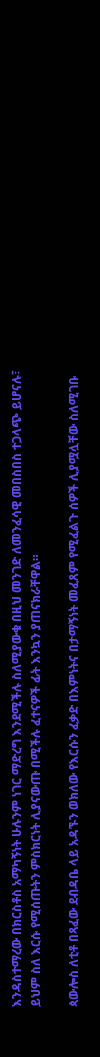እንዳስተማረው በክርስቶስ አማካኝነት ሁሉንም ነገር ማድረግ እንደሚችሉ ስለሚያውቁ በዚህ መንገድ ለመንፈሳዊ መበስበስ ተጋላጭ ይሆናሉ፣ ይህም ስለ እርሱ የሚሰጡትን ምስክርነት ሊያናውጡ በሚችሉ ፈተናዎች ፊት እንኳን ያጠናክራቸዋል።

ጳውሎስ ለቲቶ በጻፈው ደብዳቤ ላይ አዳኙን ወክለው የእርሱን ፈቃድ በእምነትና በታማኝነት መፈጸም የሚፈልጉ ሰዎች ሊያሟሏቸው ስለሚገቡ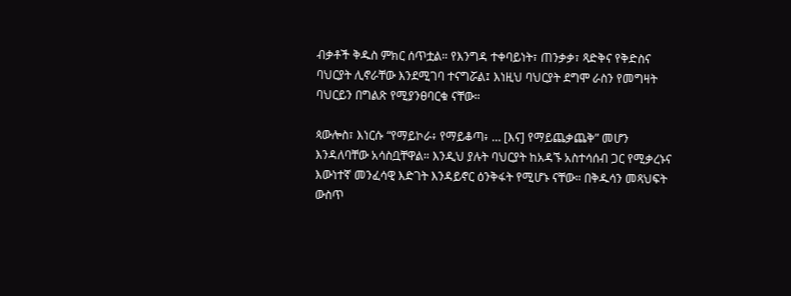ብቃቶች ቅዱስ ምክር ሰጥቷል። የእንግዳ ተቀባይነት፣ ጠንቃቃ፣ ጻድቅና የቅድስና ባህርያት ሊኖራቸው እንደሚገባ ተናግሯል፤ እነዚህ ባህርያት ደግሞ ራስን የመግዛት ባህርይን በግልጽ የሚያንፀባርቁ ናቸው።

ጳውሎስ፣ እነርሱ “የማይኮራ፥ የማይቆጣ፥ … [እና] የማይጨቃጨቅ” መሆን እንዳለባቸው አሳስቧቸዋል። እንዲህ ያሉት ባህርያት ከአዳኙ አስተሳሰብ ጋር የሚቃረኑና እውነተኛ መንፈሳዊ እድገት እንዳይኖር ዕንቅፋት የሚሆኑ ናቸው። በቅዱሳን መጻህፍት ውስጥ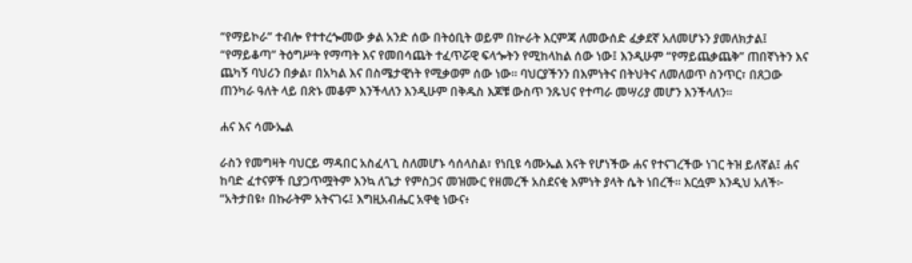“የማይኮራ” ተብሎ የተተረጐመው ቃል አንድ ሰው በትዕቢት ወይም በኵራት እርምጃ ለመውሰድ ፈቃደኛ አለመሆኑን ያመለክታል፤ “የማይቆጣ” ትዕግሥት የማጣት እና የመበሳጨት ተፈጥሯዊ ፍላጐትን የሚከላከል ሰው ነው፤ እንዲሁም “የማይጨቃጨቅ” ጠበኛነትን እና ጨካኝ ባህሪን በቃል፣ በአካል እና በስሜታዊነት የሚቃወም ሰው ነው። ባህርያችንን በእምነትና በትህትና ለመለወጥ ስንጥር፣ በጸጋው ጠንካራ ዓለት ላይ በጽኑ መቆም እንችላለን እንዲሁም በቅዱስ እጆቹ ውስጥ ንጹህና የተጣራ መሣሪያ መሆን እንችላለን።

ሐና እና ሳሙኤል

ራስን የመግዛት ባህርይ ማዳበር አስፈላጊ ስለመሆኑ ሳሰላስል፣ የነቢዩ ሳሙኤል እናት የሆነችው ሐና የተናገረችው ነገር ትዝ ይለኛል፤ ሐና ከባድ ፈተናዎች ቢያጋጥሟትም እንኳ ለጌታ የምስጋና መዝሙር የዘመረች አስደናቂ እምነት ያላት ሴት ነበረች። እርሷም እንዲህ አለች፦ “አትታበዩ፥ በኩራትም አትናገሩ፤ እግዚአብሔር አዋቂ ነውና፥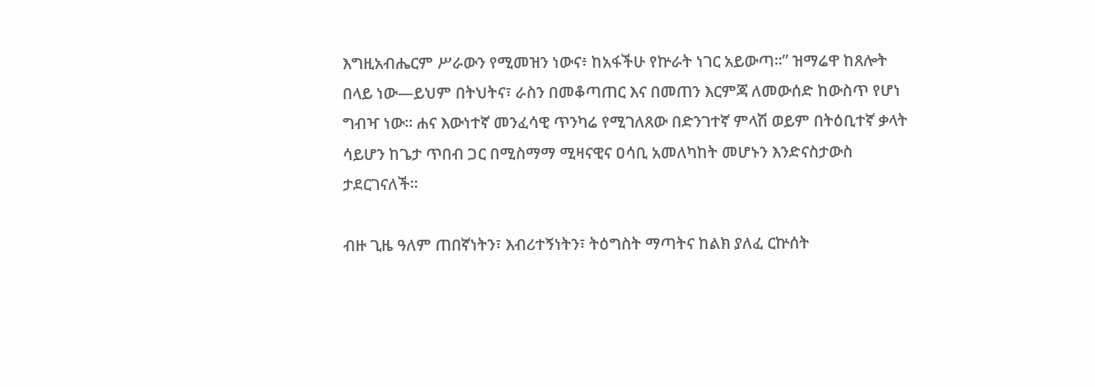እግዚአብሔርም ሥራውን የሚመዝን ነውና፥ ከአፋችሁ የኵራት ነገር አይውጣ።” ዝማሬዋ ከጸሎት በላይ ነው—ይህም በትህትና፣ ራስን በመቆጣጠር እና በመጠን እርምጃ ለመውሰድ ከውስጥ የሆነ ግብዣ ነው። ሐና እውነተኛ መንፈሳዊ ጥንካሬ የሚገለጸው በድንገተኛ ምላሽ ወይም በትዕቢተኛ ቃላት ሳይሆን ከጌታ ጥበብ ጋር በሚስማማ ሚዛናዊና ዐሳቢ አመለካከት መሆኑን እንድናስታውስ ታደርገናለች።

ብዙ ጊዜ ዓለም ጠበኛነትን፣ እብሪተኝነትን፣ ትዕግስት ማጣትና ከልክ ያለፈ ርኵሰት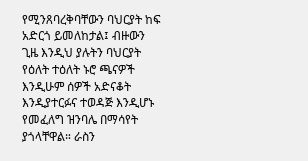የሚንጸባረቅባቸውን ባህርያት ከፍ አድርጎ ይመለከታል፤ ብዙውን ጊዜ እንዲህ ያሉትን ባህርያት የዕለት ተዕለት ኑሮ ጫናዎች እንዲሁም ሰዎች አድናቆት እንዲያተርፉና ተወዳጅ እንዲሆኑ የመፈለግ ዝንባሌ በማሳየት ያጎላቸዋል። ራስን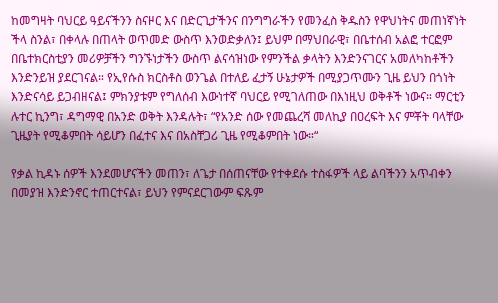ከመግዛት ባህርይ ዓይናችንን ስናዞር እና በድርጊታችንና በንግግራችን የመንፈስ ቅዱስን የዋህነትና መጠነኛነት ችላ ስንል፣ በቀላሉ በጠላት ወጥመድ ውስጥ እንወድቃለን፤ ይህም በማህበራዊ፣ በቤተሰብ አልፎ ተርፎም በቤተክርስቲያን መሪዎቻችን ግንኙነታችን ውስጥ ልናሳዝነው የምንችል ቃላትን እንድንናገርና አመለካከቶችን እንድንይዝ ያደርገናል። የኢየሱስ ክርስቶስ ወንጌል በተለይ ፈታኝ ሁኔታዎች በሚያጋጥሙን ጊዜ ይህን በጎነት እንድናሳይ ይጋብዘናል፤ ምክንያቱም የግለሰብ እውነተኛ ባህርይ የሚገለጠው በእነዚህ ወቅቶች ነውና። ማርቲን ሉተር ኪንግ፣ ዳግማዊ በአንድ ወቅት እንዳሉት፣ “የአንድ ሰው የመጨረሻ መለኪያ በዐረፍት እና ምቾት ባላቸው ጊዜያት የሚቆምበት ሳይሆን በፈተና እና በአስቸጋሪ ጊዜ የሚቆምበት ነው።“

የቃል ኪዳኑ ሰዎች እንደመሆናችን መጠን፣ ለጌታ በሰጠናቸው የተቀደሱ ተስፋዎች ላይ ልባችንን አጥብቀን በመያዝ እንድንኖር ተጠርተናል፣ ይህን የምናደርገውም ፍጹም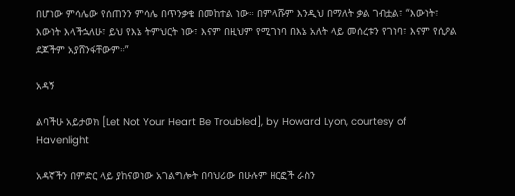በሆነው ምሳሌው የሰጠንን ምሳሌ በጥንቃቄ በመከተል ነው። በምላሹም እንዲህ በማለት ቃል ገብቷል፣ “እውነት፣ እውነት እላችኋለሁ፣ ይህ የእኔ ትምህርት ነው፣ እናም በዚህም የሚገነባ በእኔ አለት ላይ መሰረቱን የገነባ፣ እናም የሲዖል ደጆችም አያሸንፋቸውም።”

አዳኝ

ልባችሁ አይታወክ [Let Not Your Heart Be Troubled], by Howard Lyon, courtesy of Havenlight

አዳኛችን በምድር ላይ ያከናወነው አገልግሎት በባህሪው በሁሉም ዘርፎች ራስን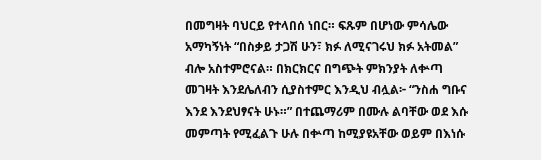በመግዛት ባህርይ የተላበሰ ነበር። ፍጹም በሆነው ምሳሌው አማካኝነት “በስቃይ ታጋሽ ሁን፣ ክፉ ለሚናገሩህ ክፉ አትመል” ብሎ አስተምሮናል። በክርክርና በግጭት ምክንያት ለቍጣ መገዛት እንደሌለብን ሲያስተምር እንዲህ ብሏል፦ “ንስሐ ግቡና እንደ እንደህፃናት ሁኑ።” በተጨማሪም በሙሉ ልባቸው ወደ እሱ መምጣት የሚፈልጉ ሁሉ በቍጣ ከሚያዩአቸው ወይም በእነሱ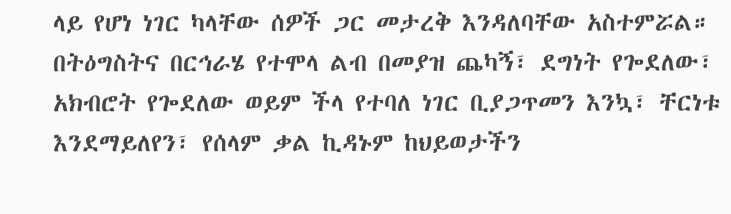ላይ የሆነ ነገር ካላቸው ሰዎች ጋር መታረቅ እንዳለባቸው አስተምሯል። በትዕግስትና በርኅራሄ የተሞላ ልብ በመያዝ ጨካኝ፣ ደግነት የጐደለው፣ አክብሮት የጐደለው ወይም ችላ የተባለ ነገር ቢያጋጥመን እንኳ፣ ቸርነቱ እንደማይለየን፣ የሰላም ቃል ኪዳኑም ከህይወታችን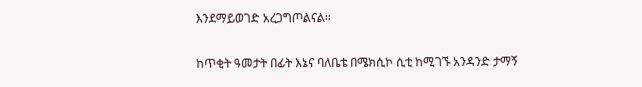እንደማይወገድ አረጋግጦልናል።

ከጥቂት ዓመታት በፊት እኔና ባለቤቴ በሜክሲኮ ሲቲ ከሚገኙ አንዳንድ ታማኝ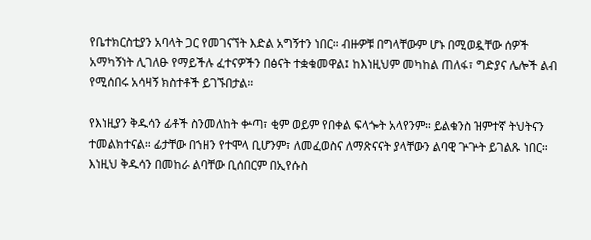የቤተክርስቲያን አባላት ጋር የመገናኘት እድል አግኝተን ነበር። ብዙዎቹ በግላቸውም ሆኑ በሚወዷቸው ሰዎች አማካኝነት ሊገለፁ የማይችሉ ፈተናዎችን በፅናት ተቋቁመዋል፤ ከእነዚህም መካከል ጠለፋ፣ ግድያና ሌሎች ልብ የሚሰበሩ አሳዛኝ ክስተቶች ይገኙበታል።

የእነዚያን ቅዱሳን ፊቶች ስንመለከት ቍጣ፣ ቂም ወይም የበቀል ፍላጐት አላየንም። ይልቁንስ ዝምተኛ ትህትናን ተመልክተናል። ፊታቸው በኀዘን የተሞላ ቢሆንም፣ ለመፈወስና ለማጽናናት ያላቸውን ልባዊ ጕጕት ይገልጹ ነበር። እነዚህ ቅዱሳን በመከራ ልባቸው ቢሰበርም በኢየሱስ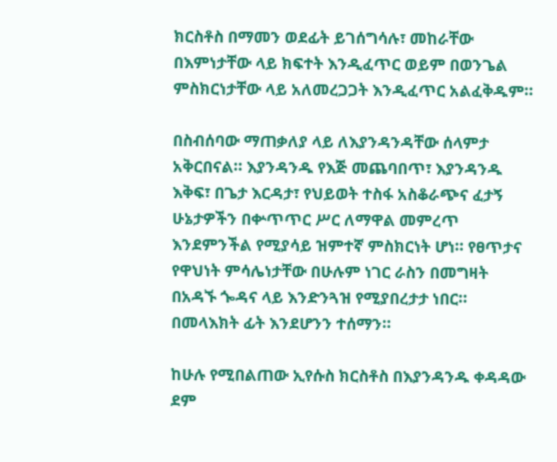ክርስቶስ በማመን ወደፊት ይገሰግሳሉ፣ መከራቸው በእምነታቸው ላይ ክፍተት እንዲፈጥር ወይም በወንጌል ምስክርነታቸው ላይ አለመረጋጋት እንዲፈጥር አልፈቅዱም።

በስብሰባው ማጠቃለያ ላይ ለእያንዳንዳቸው ሰላምታ አቅርበናል። እያንዳንዱ የእጅ መጨባበጥ፣ እያንዳንዱ እቅፍ፣ በጌታ እርዳታ፣ የህይወት ተስፋ አስቆራጭና ፈታኝ ሁኔታዎችን በቍጥጥር ሥር ለማዋል መምረጥ እንደምንችል የሚያሳይ ዝምተኛ ምስክርነት ሆነ። የፀጥታና የዋህነት ምሳሌነታቸው በሁሉም ነገር ራስን በመግዛት በአዳኙ ጐዳና ላይ እንድንጓዝ የሚያበረታታ ነበር። በመላእክት ፊት እንደሆንን ተሰማን።

ከሁሉ የሚበልጠው ኢየሱስ ክርስቶስ በእያንዳንዱ ቀዳዳው ደም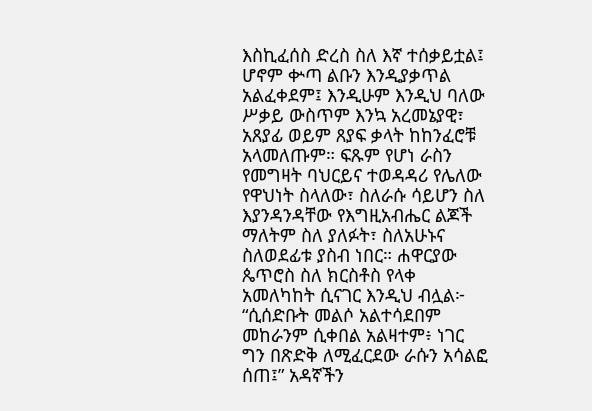እስኪፈሰስ ድረስ ስለ እኛ ተሰቃይቷል፤ ሆኖም ቍጣ ልቡን እንዲያቃጥል አልፈቀደም፤ እንዲሁም እንዲህ ባለው ሥቃይ ውስጥም እንኳ አረመኔያዊ፣ አጸያፊ ወይም ጸያፍ ቃላት ከከንፈሮቹ አላመለጡም። ፍጹም የሆነ ራስን የመግዛት ባህርይና ተወዳዳሪ የሌለው የዋህነት ስላለው፣ ስለራሱ ሳይሆን ስለ እያንዳንዳቸው የእግዚአብሔር ልጆች ማለትም ስለ ያለፉት፣ ስለአሁኑና ስለወደፊቱ ያስብ ነበር። ሐዋርያው ጴጥሮስ ስለ ክርስቶስ የላቀ አመለካከት ሲናገር እንዲህ ብሏል፦ “ሲሰድቡት መልሶ አልተሳደበም መከራንም ሲቀበል አልዛተም፥ ነገር ግን በጽድቅ ለሚፈርደው ራሱን አሳልፎ ሰጠ፤” አዳኛችን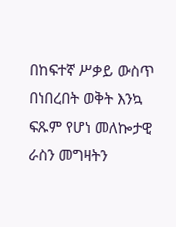በከፍተኛ ሥቃይ ውስጥ በነበረበት ወቅት እንኳ ፍጹም የሆነ መለኰታዊ ራስን መግዛትን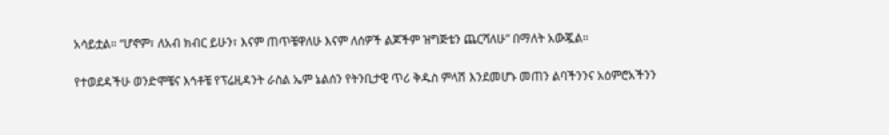አሳይቷል። “ሆኖም፣ ለአብ ክብር ይሁን፣ እናም ጠጥቼዋለሁ እናም ለሰዎች ልጆችም ዝግጅቴን ጨርሻለሁ” በማለት አውጇል።

የተወደዳችሁ ወንድሞቼና እኅቶቼ የፕሬዚዳንት ራስል ኤም ኔልሰን የትንቢታዊ ጥሪ ቅዱስ ምላሽ እንደመሆኑ መጠን ልባችንንና አዕምሮአችንን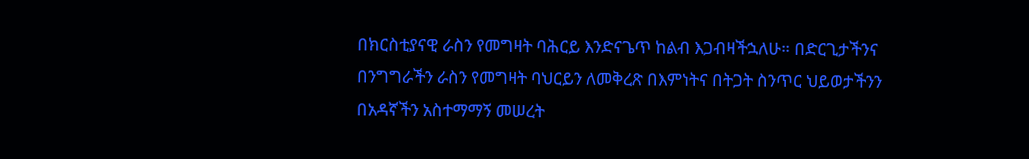በክርስቲያናዊ ራስን የመግዛት ባሕርይ እንድናጌጥ ከልብ እጋብዛችኋለሁ። በድርጊታችንና በንግግራችን ራስን የመግዛት ባህርይን ለመቅረጽ በእምነትና በትጋት ስንጥር ህይወታችንን በአዳኛችን አስተማማኝ መሠረት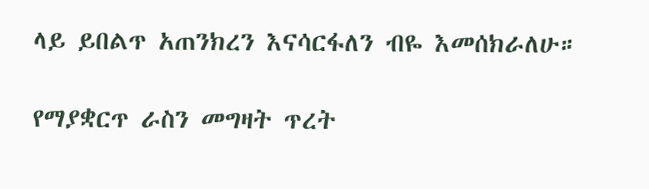ላይ ይበልጥ አጠንክረን እናሳርፋለን ብዬ እመሰክራለሁ።

የማያቋርጥ ራስን መግዛት ጥረት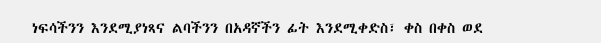ነፍሳችንን እንደሚያነጻና ልባችንን በአዳኛችን ፊት እንደሚቀድስ፣ ቀስ በቀስ ወደ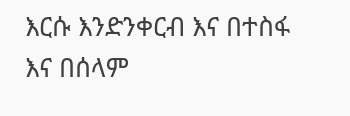እርሱ እንድንቀርብ እና በተስፋ እና በሰላም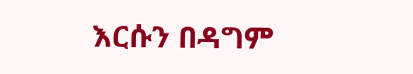እርሱን በዳግም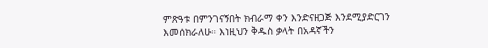ምጽዓቱ በምንገናኝበት ክብራማ ቀን እንድናዘጋጅ እንደሚያድርገን እመሰክራለሁ። እነዚህን ቅዱስ ቃላት በአዳኛችን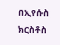በኢየሱስ ክርስቶስ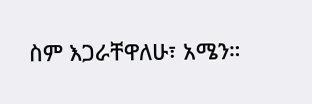ስም እጋራቸዋለሁ፣ አሜን።